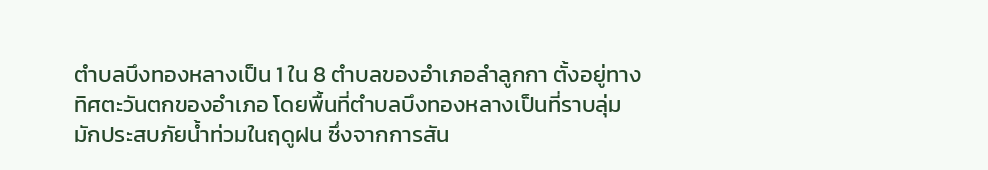ตำบลบึงทองหลางเป็น 1 ใน 8 ตำบลของอำเภอลำลูกกา ตั้งอยู่ทางทิศตะวันตกของอำเภอ โดยพื้นที่ตำบลบึงทองหลางเป็นที่ราบลุ่ม มักประสบภัยน้ำท่วมในฤดูฝน ซึ่งจากการสัน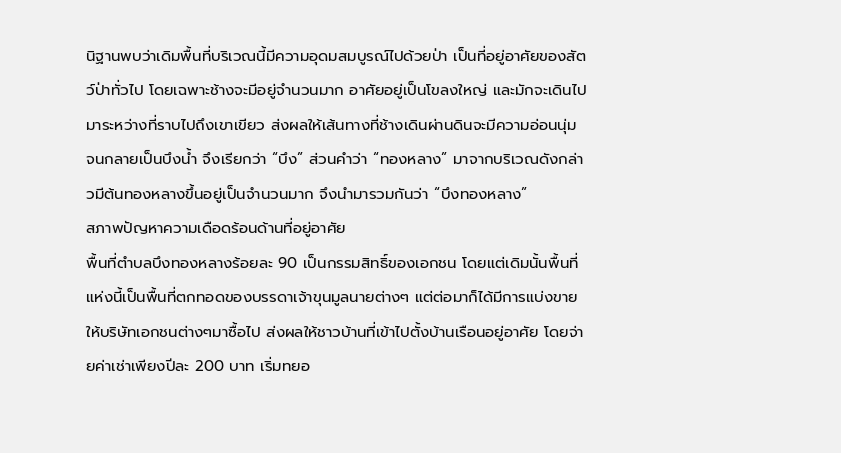นิฐานพบว่าเดิมพื้นที่บริเวณนี้มีความอุดมสมบูรณ์ไปด้วยป่า เป็นที่อยู่อาศัยของสัตว์ป่าทั่วไป โดยเฉพาะช้างจะมีอยู่จำนวนมาก อาศัยอยู่เป็นโขลงใหญ่ และมักจะเดินไปมาระหว่างที่ราบไปถึงเขาเขียว ส่งผลให้เส้นทางที่ช้างเดินผ่านดินจะมีความอ่อนนุ่ม จนกลายเป็นบึงน้ำ จึงเรียกว่า “บึง” ส่วนคำว่า “ทองหลาง” มาจากบริเวณดังกล่าวมีต้นทองหลางขึ้นอยู่เป็นจำนวนมาก จึงนำมารวมกันว่า “บึงทองหลาง”
สภาพปัญหาความเดือดร้อนด้านที่อยู่อาศัย
พื้นที่ตำบลบึงทองหลางร้อยละ 90 เป็นกรรมสิทธิ์ของเอกชน โดยแต่เดิมนั้นพื้นที่แห่งนี้เป็นพื้นที่ตกทอดของบรรดาเจ้าขุนมูลนายต่างๆ แต่ต่อมาก็ได้มีการแบ่งขายให้บริษัทเอกชนต่างๆมาซื้อไป ส่งผลให้ชาวบ้านที่เข้าไปตั้งบ้านเรือนอยู่อาศัย โดยจ่ายค่าเช่าเพียงปีละ 200 บาท เริ่มทยอ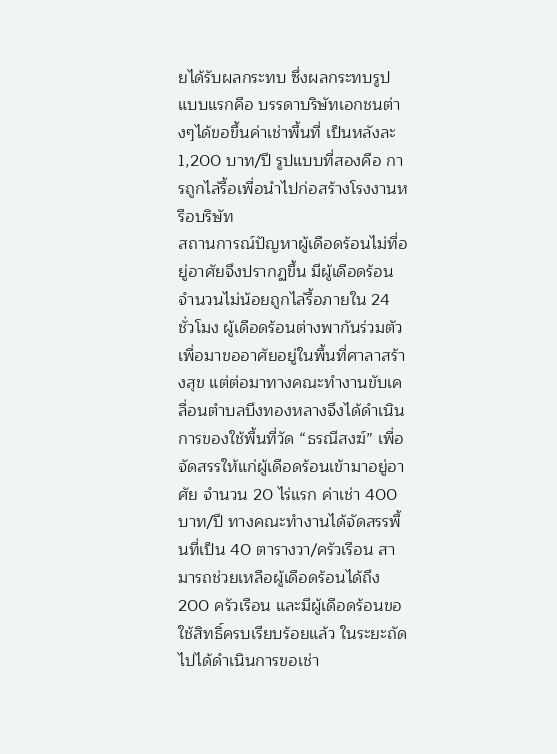ยได้รับผลกระทบ ซึ่งผลกระทบรูปแบบแรกคือ บรรดาบริษัทเอกชนต่างๆได้ขอขึ้นค่าเช่าพื้นที่ เป็นหลังละ 1,200 บาท/ปี รูปแบบที่สองคือ การถูกไล่รื้อเพื่อนำไปก่อสร้างโรงงานหรือบริษัท
สถานการณ์ปัญหาผู้เดือดร้อนไม่ที่อยู่อาศัยจึงปรากฏขึ้น มีผู้เดือดร้อนจำนวนไม่น้อยถูกไล่รื้อภายใน 24 ชั่วโมง ผู้เดือดร้อนต่างพากันร่วมตัวเพื่อมาขออาศัยอยู่ในพื้นที่ศาลาสร้างสุข แต่ต่อมาทางคณะทำงานขับเคลื่อนตำบลบึงทองหลางจึงได้ดำเนินการของใช้พื้นที่วัด “ธรณีสงฆ์” เพื่อจัดสรรให้แก่ผู้เดือดร้อนเข้ามาอยู่อาศัย จำนวน 20 ไร่แรก ค่าเช่า 400 บาท/ปี ทางคณะทำงานได้จัดสรรพื้นที่เป็น 40 ตารางวา/ครัวเรือน สามารถช่วยเหลือผู้เดือดร้อนได้ถึง 200 ครัวเรือน และมีผู้เดือดร้อนขอใช้สิทธิ์ครบเรียบร้อยแล้ว ในระยะถัดไปได้ดำเนินการขอเช่า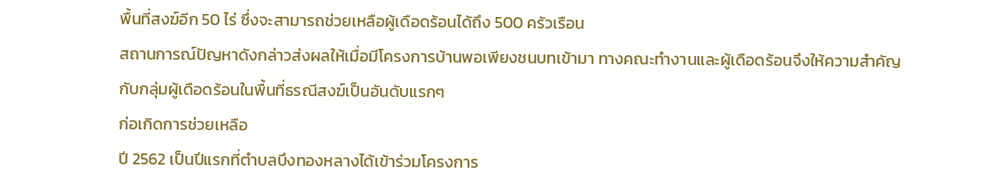พื้นที่สงฆ์อีก 50 ไร่ ซึ่งจะสามารถช่วยเหลือผู้เดือดร้อนได้ถึง 500 ครัวเรือน
สถานการณ์ปัญหาดังกล่าวส่งผลให้เมื่อมีโครงการบ้านพอเพียงชนบทเข้ามา ทางคณะทำงานและผู้เดือดร้อนจึงให้ความสำคัญกับกลุ่มผู้เดือดร้อนในพื้นที่ธรณีสงฆ์เป็นอันดับแรกๆ
ก่อเกิดการช่วยเหลือ
ปี 2562 เป็นปีแรกที่ตำบลบึงทองหลางได้เข้าร่วมโครงการ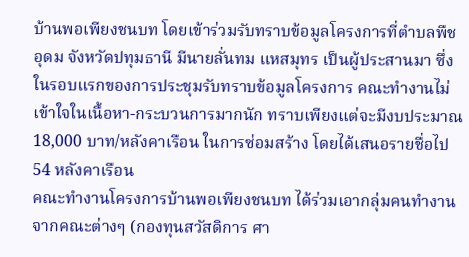บ้านพอเพียงชนบท โดยเข้าร่วมรับทราบข้อมูลโครงการที่ตำบลพืชอุดม จังหวัดปทุมธานี มีนายลั่นทม แหสมุทร เป็นผู้ประสานมา ซึ่งในรอบแรกของการประชุมรับทราบข้อมูลโครงการ คณะทำงานไม่เข้าใจในเนื้อหา-กระบวนการมากนัก ทราบเพียงแต่จะมีงบประมาณ 18,000 บาท/หลังคาเรือน ในการซ่อมสร้าง โดยได้เสนอรายชื่อไป 54 หลังคาเรือน
คณะทำงานโครงการบ้านพอเพียงชนบท ได้ร่วมเอากลุ่มคนทำงานจากคณะต่างๆ (กองทุนสวัสดิการ ศา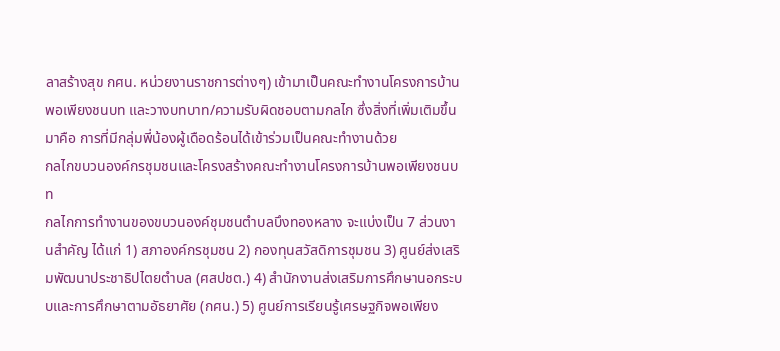ลาสร้างสุข กศน. หน่วยงานราชการต่างๆ) เข้ามาเป็นคณะทำงานโครงการบ้านพอเพียงชนบท และวางบทบาท/ความรับผิดชอบตามกลไก ซึ่งสิ่งที่เพิ่มเติมขึ้นมาคือ การที่มีกลุ่มพี่น้องผู้เดือดร้อนได้เข้าร่วมเป็นคณะทำงานด้วย
กลไกขบวนองค์กรชุมชนและโครงสร้างคณะทำงานโครงการบ้านพอเพียงชนบท
กลไกการทำงานของขบวนองค์ชุมชนตำบลบึงทองหลาง จะแบ่งเป็น 7 ส่วนงานสำคัญ ได้แก่ 1) สภาองค์กรชุมชน 2) กองทุนสวัสดิการชุมชน 3) ศูนย์ส่งเสริมพัฒนาประชาธิปไตยตำบล (ศสปชต.) 4) สำนักงานส่งเสริมการศึกษานอกระบบและการศึกษาตามอัธยาศัย (กศน.) 5) ศูนย์การเรียนรู้เศรษฐกิจพอเพียง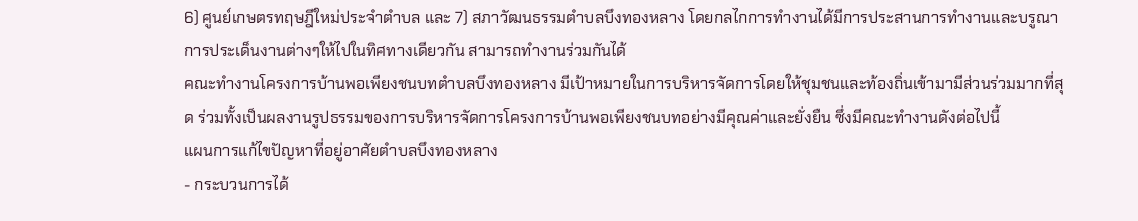6) ศูนย์เกษตรทฤษฎีใหม่ประจำตำบล และ 7) สภาวัฒนธรรมตำบลบึงทองหลาง โดยกลไกการทำงานได้มีการประสานการทำงานและบรูณาการประเด็นงานต่างๆให้ไปในทิศทางเดียวกัน สามารถทำงานร่วมกันได้
คณะทำงานโครงการบ้านพอเพียงชนบทตำบลบึงทองหลาง มีเป้าหมายในการบริหารจัดการโดยให้ชุมชนและท้องถิ่นเข้ามามีส่วนร่วมมากที่สุด ร่วมทั้งเป็นผลงานรูปธรรมของการบริหารจัดการโครงการบ้านพอเพียงชนบทอย่างมีคุณค่าและยั่งยืน ซึ่งมีคณะทำงานดังต่อไปนี้
แผนการแก้ไขปัญหาที่อยู่อาศัยตำบลบึงทองหลาง
- กระบวนการได้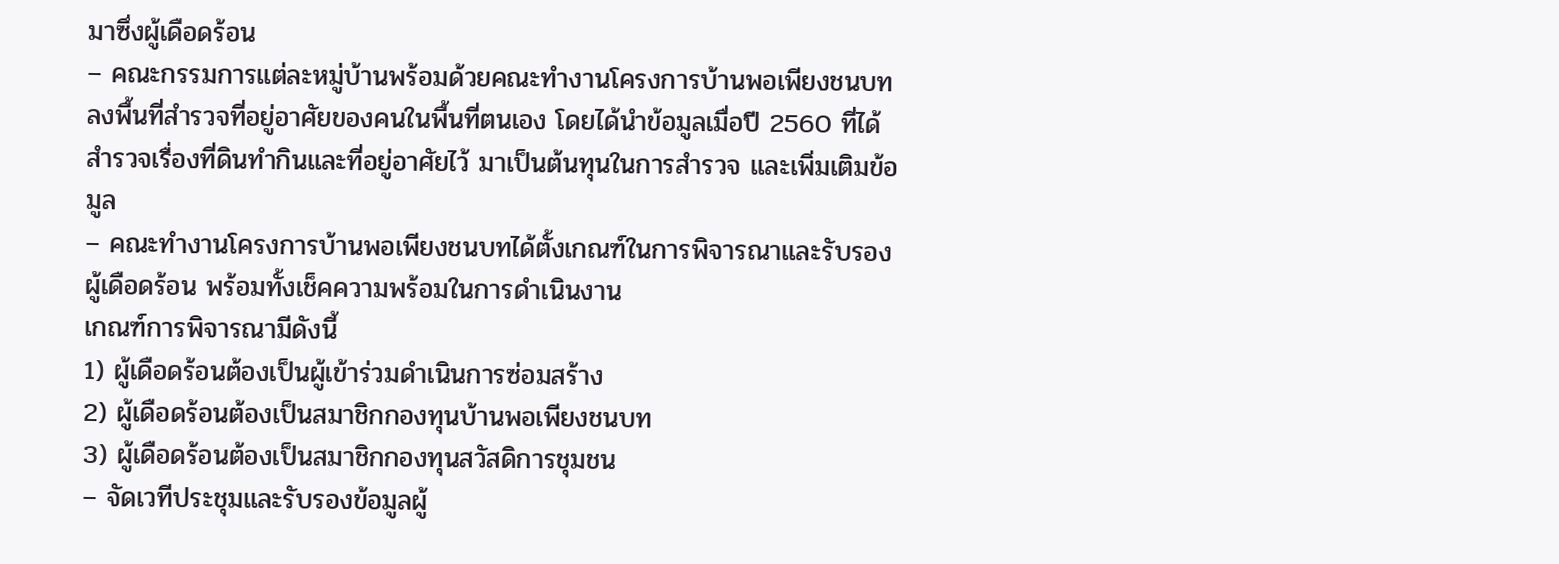มาซึ่งผู้เดือดร้อน
– คณะกรรมการแต่ละหมู่บ้านพร้อมด้วยคณะทำงานโครงการบ้านพอเพียงชนบท ลงพื้นที่สำรวจที่อยู่อาศัยของคนในพื้นที่ตนเอง โดยได้นำข้อมูลเมื่อปี 2560 ที่ได้สำรวจเรื่องที่ดินทำกินและที่อยู่อาศัยไว้ มาเป็นต้นทุนในการสำรวจ และเพิ่มเติมข้อมูล
– คณะทำงานโครงการบ้านพอเพียงชนบทได้ตั้งเกณฑ์ในการพิจารณาและรับรองผู้เดือดร้อน พร้อมทั้งเช็คความพร้อมในการดำเนินงาน
เกณฑ์การพิจารณามีดังนี้
1) ผู้เดือดร้อนต้องเป็นผู้เข้าร่วมดำเนินการซ่อมสร้าง
2) ผู้เดือดร้อนต้องเป็นสมาชิกกองทุนบ้านพอเพียงชนบท
3) ผู้เดือดร้อนต้องเป็นสมาชิกกองทุนสวัสดิการชุมชน
– จัดเวทีประชุมและรับรองข้อมูลผู้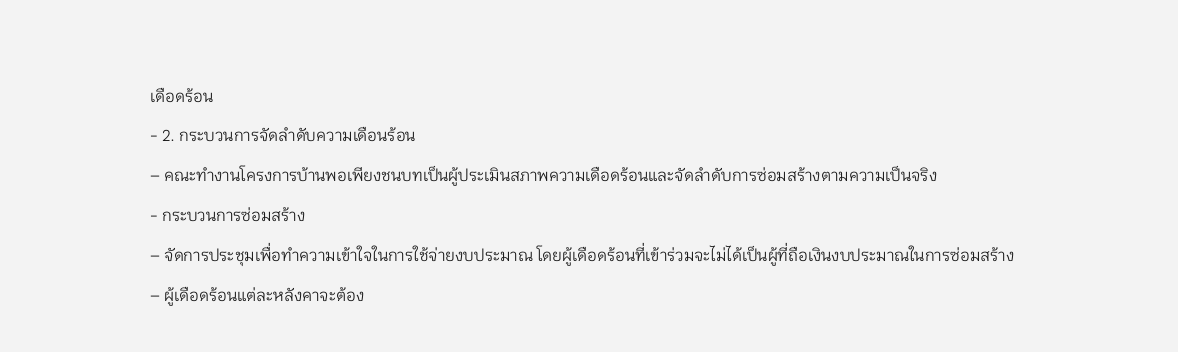เดือดร้อน
- 2. กระบวนการจัดลำดับความเดือนร้อน
– คณะทำงานโครงการบ้านพอเพียงชนบทเป็นผู้ประเมินสภาพความเดือดร้อนและจัดลำดับการซ่อมสร้างตามความเป็นจริง
- กระบวนการซ่อมสร้าง
– จัดการประชุมเพื่อทำความเข้าใจในการใช้จ่ายงบประมาณ โดยผู้เดือดร้อนที่เข้าร่วมจะไม่ได้เป็นผู้ที่ถือเงินงบประมาณในการซ่อมสร้าง
– ผู้เดือดร้อนแต่ละหลังคาจะต้อง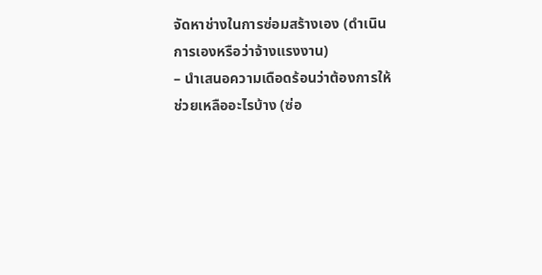จัดหาช่างในการซ่อมสร้างเอง (ดำเนินการเองหรือว่าจ้างแรงงาน)
– นำเสนอความเดือดร้อนว่าต้องการให้ช่วยเหลืออะไรบ้าง (ซ่อ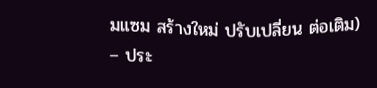มแซม สร้างใหม่ ปรับเปลี่ยน ต่อเติม)
– ประ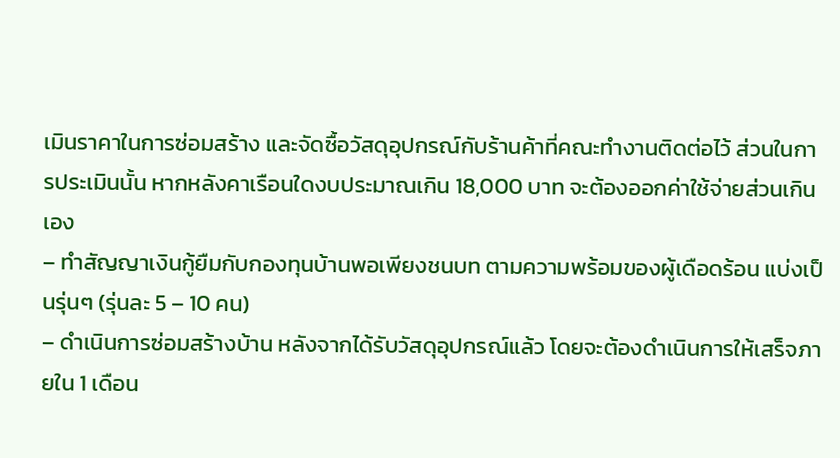เมินราคาในการซ่อมสร้าง และจัดซื้อวัสดุอุปกรณ์กับร้านค้าที่คณะทำงานติดต่อไว้ ส่วนในการประเมินนั้น หากหลังคาเรือนใดงบประมาณเกิน 18,000 บาท จะต้องออกค่าใช้จ่ายส่วนเกินเอง
– ทำสัญญาเงินกู้ยืมกับกองทุนบ้านพอเพียงชนบท ตามความพร้อมของผู้เดือดร้อน แบ่งเป็นรุ่นๆ (รุ่นละ 5 – 10 คน)
– ดำเนินการซ่อมสร้างบ้าน หลังจากได้รับวัสดุอุปกรณ์แล้ว โดยจะต้องดำเนินการให้เสร็จภายใน 1 เดือน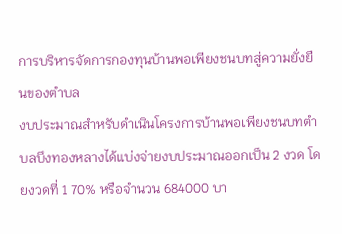การบริหารจัดการกองทุนบ้านพอเพียงชนบทสู่ความยั่งยืนของตำบล
งบประมาณสำหรับดำเนินโครงการบ้านพอเพียงชนบทตำบลบึงทองหลางได้แบ่งจ่ายงบประมาณออกเป็น 2 งวด โดยงวดที่ 1 70% หรือจำนวน 684000 บา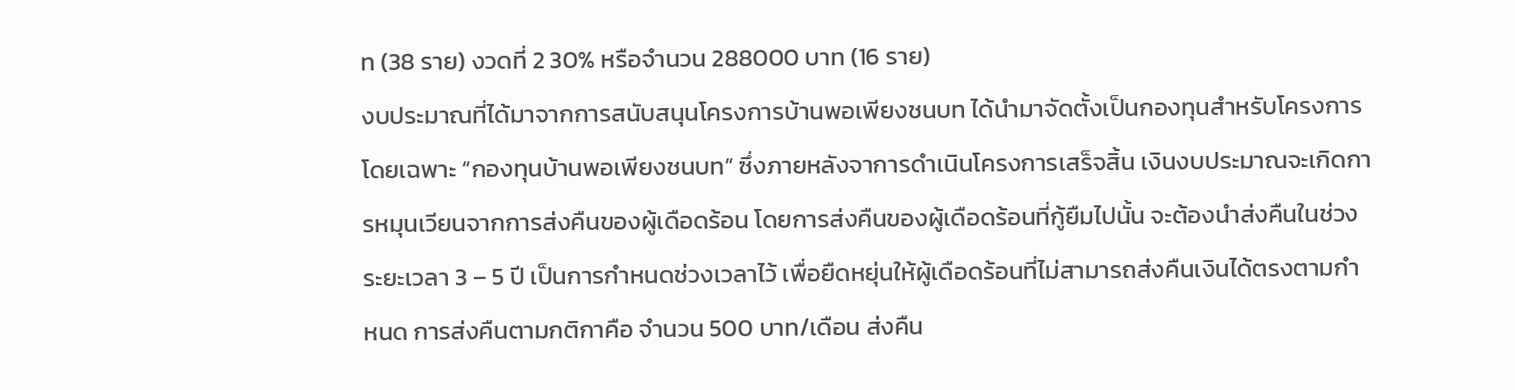ท (38 ราย) งวดที่ 2 30% หรือจำนวน 288000 บาท (16 ราย)
งบประมาณที่ได้มาจากการสนับสนุนโครงการบ้านพอเพียงชนบท ได้นำมาจัดตั้งเป็นกองทุนสำหรับโครงการโดยเฉพาะ “กองทุนบ้านพอเพียงชนบท” ซึ่งภายหลังจาการดำเนินโครงการเสร็จสิ้น เงินงบประมาณจะเกิดการหมุนเวียนจากการส่งคืนของผู้เดือดร้อน โดยการส่งคืนของผู้เดือดร้อนที่กู้ยืมไปนั้น จะต้องนำส่งคืนในช่วงระยะเวลา 3 – 5 ปี เป็นการกำหนดช่วงเวลาไว้ เพื่อยืดหยุ่นให้ผู้เดือดร้อนที่ไม่สามารถส่งคืนเงินได้ตรงตามกำหนด การส่งคืนตามกติกาคือ จำนวน 500 บาท/เดือน ส่งคืน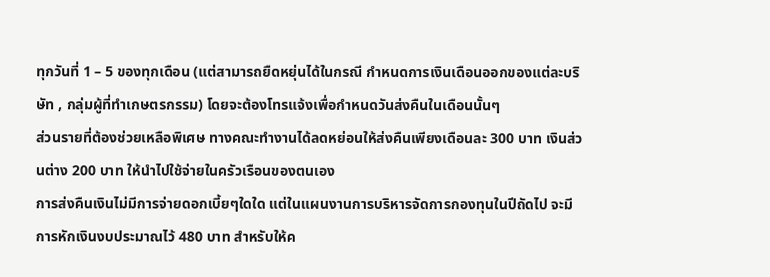ทุกวันที่ 1 – 5 ของทุกเดือน (แต่สามารถยืดหยุ่นได้ในกรณี กำหนดการเงินเดือนออกของแต่ละบริษัท , กลุ่มผู้ที่ทำเกษตรกรรม) โดยจะต้องโทรแจ้งเพื่อกำหนดวันส่งคืนในเดือนนั้นๆ
ส่วนรายที่ต้องช่วยเหลือพิเศษ ทางคณะทำงานได้ลดหย่อนให้ส่งคืนเพียงเดือนละ 300 บาท เงินส่วนต่าง 200 บาท ให้นำไปใช้จ่ายในครัวเรือนของตนเอง
การส่งคืนเงินไม่มีการจ่ายดอกเบี้ยๆใดใด แต่ในแผนงานการบริหารจัดการกองทุนในปีถัดไป จะมีการหักเงินงบประมาณไว้ 480 บาท สำหรับให้ค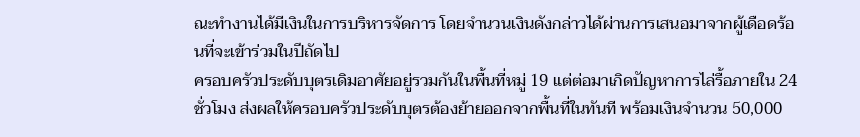ณะทำงานได้มีเงินในการบริหารจัดการ โดยจำนวนเงินดังกล่าวได้ผ่านการเสนอมาจากผู้เดือดร้อนที่จะเข้าร่วมในปีถัดไป
ครอบครัวประดับบุตรเดิมอาศัยอยู่รวมกันในพื้นที่หมู่ 19 แต่ต่อมาเกิดปัญหาการไล่รื้อภายใน 24 ชั่วโมง ส่งผลให้ครอบครัวประดับบุตรต้องย้ายออกจากพื้นที่ในทันที พร้อมเงินจำนวน 50,000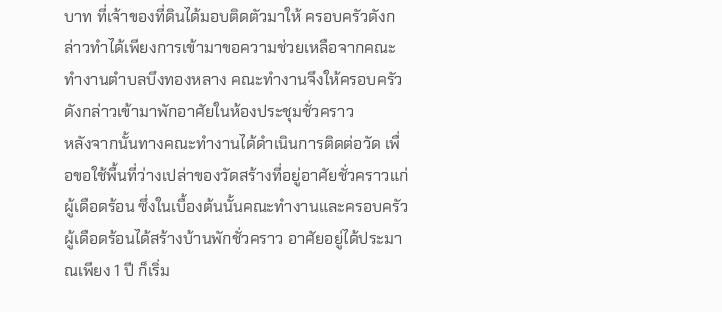บาท ที่เจ้าของที่ดินได้มอบติดตัวมาให้ ครอบครัวดังกล่าวทำได้เพียงการเข้ามาขอความช่วยเหลือจากคณะทำงานตำบลบึงทองหลาง คณะทำงานจึงให้ครอบครัวดังกล่าวเข้ามาพักอาศัยในห้องประชุมชั่วคราว
หลังจากนั้นทางคณะทำงานได้ดำเนินการติดต่อวัด เพื่อขอใช้พื้นที่ว่างเปล่าของวัดสร้างที่อยู่อาศัยชั่วคราวแก่ผู้เดือดร้อน ซึ่งในเบื้องต้นนั้นคณะทำงานและครอบครัวผู้เดือดร้อนได้สร้างบ้านพักชั่วคราว อาศัยอยู่ได้ประมาณเพียง 1 ปี ก็เริ่ม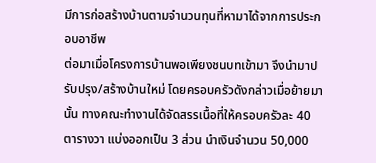มีการก่อสร้างบ้านตามจำนวนทุนที่หามาได้จากการประกอบอาชีพ
ต่อมาเมื่อโครงการบ้านพอเพียงชนบทเข้ามา จึงนำมาปรับปรุง/สร้างบ้านใหม่ โดยครอบครัวดังกล่าวเมื่อย้ายมานั้น ทางคณะทำงานได้จัดสรรเนื้อที่ให้ครอบครัวละ 40 ตารางวา แบ่งออกเป็น 3 ส่วน นำเงินจำนวน 50,000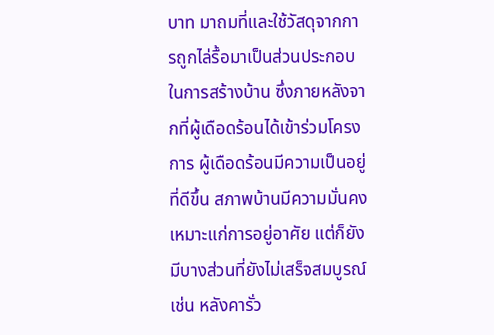บาท มาถมที่และใช้วัสดุจากการถูกไล่รื้อมาเป็นส่วนประกอบในการสร้างบ้าน ซึ่งภายหลังจากที่ผู้เดือดร้อนได้เข้าร่วมโครงการ ผู้เดือดร้อนมีความเป็นอยู่ที่ดีขึ้น สภาพบ้านมีความมั่นคง เหมาะแก่การอยู่อาศัย แต่ก็ยังมีบางส่วนที่ยังไม่เสร็จสมบูรณ์ เช่น หลังคารั่ว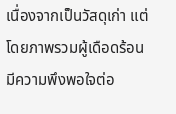เนื่องจากเป็นวัสดุเก่า แต่โดยภาพรวมผู้เดือดร้อนมีความพึงพอใจต่อ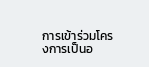การเข้าร่วมโครงการเป็นอ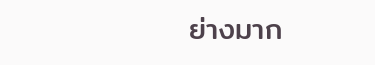ย่างมาก